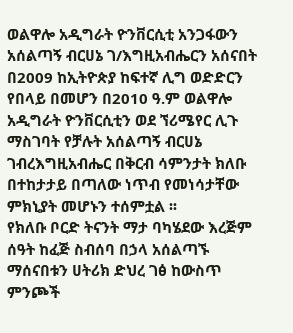ወልዋሎ አዲግራት ዮንቨርሲቲ አንጋፋውን አሰልጣኝ ብርሀኔ ገ/እግዚአብሔርን አሰናበት
በ2009 ከኢትዮጵያ ከፍተኛ ሊግ ወድድርን የበላይ በመሆን በ2010 ዓ.ም ወልዋሎ አዲግራት ዮንቨርሲቲን ወደ ኘሪሜየር ሊጉ ማስገባት የቻሉት አሰልጣኝ ብርሀኔ ገብረእግዚአብሔር በቅርብ ሳምንታት ክለቡ በተከታታይ በጣለው ነጥብ የመነሳታቸው ምክኒያት መሆኑን ተሰምቷል ፡፡
የክለቡ ቦርድ ትናንት ማታ ባካሄደው እረጅም ሰዓት ከፈጅ ስብሰባ በኃላ አሰልጣኙ ማሰናበቱን ሀትሪክ ድህረ ገፅ ከውስጥ ምንጮች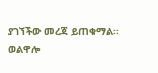ያገኘችው መረጃ ይጠቁማል፡፡
ወልዋሎ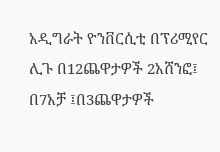አዲግራት ዮንቨርሲቲ በፕሪሚየር ሊጉ በ12ጨዋታዎች 2አሸንፎ፤ በ7አቻ ፤በ3ጨዋታዎች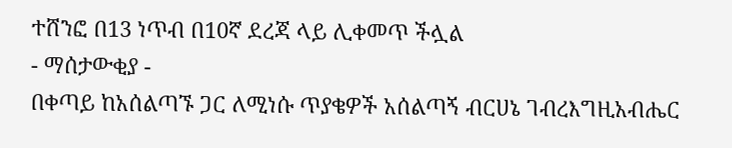ተሸንፎ በ13 ነጥብ በ10ኛ ደረጃ ላይ ሊቀመጥ ችሏል
- ማሰታውቂያ -
በቀጣይ ከአሰልጣኙ ጋር ለሚነሱ ጥያቄዎች አሰልጣኝ ብርሀኔ ገብረእግዚአብሔር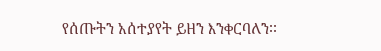የሰጡትን አሰተያየት ይዘን እንቀርባለን፡፡